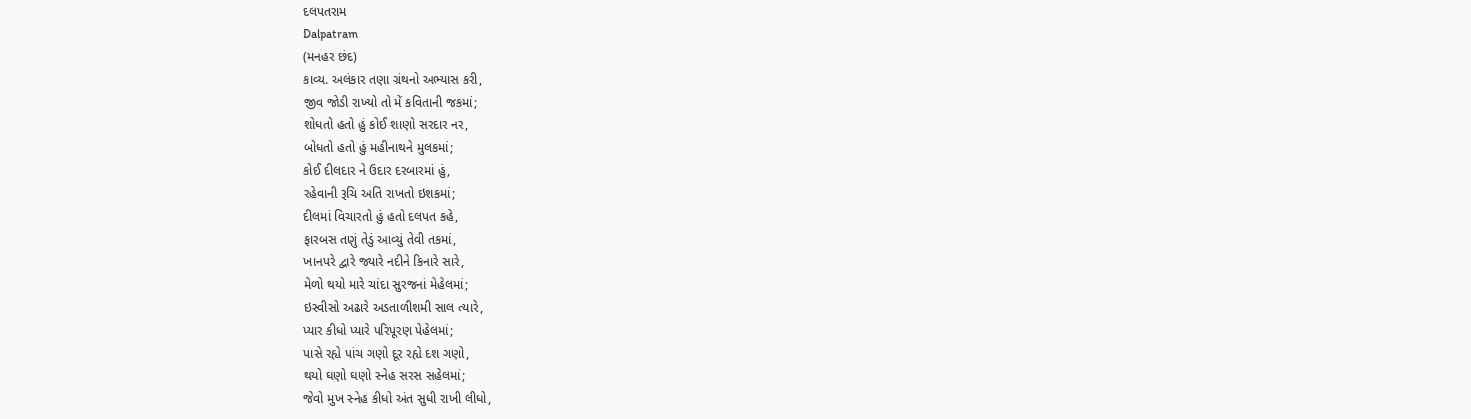દલપતરામ
Dalpatram
(મનહર છંદ)
કાવ્ય. અલંકાર તણા ગ્રંથનો અભ્યાસ કરી,
જીવ જોડી રાખ્યો તો મેં કવિતાની જકમાં;
શોધતો હતો હું કોઈ શાણો સરદાર નર,
બોધતો હતો હું મહીનાથને મુલકમાં;
કોઈ દીલદાર ને ઉદાર દરબારમાં હું,
રહેવાની રૂચિ અતિ રાખતો ઇશકમાં;
દીલમાં વિચારતો હું હતો દલપત કહે,
ફારબસ તણું તેડું આવ્યું તેવી તકમાં,
ખાનપરે દ્વારે જ્યારે નદીને કિનારે સારે,
મેળો થયો મારે ચાંદા સુરજનાં મેહેલમાં;
ઇસ્વીસો અઢારે અડતાળીશમી સાલ ત્યારે,
પ્યાર કીધો પ્યારે પરિપૂરણ પેહેલમાં;
પાસે રહ્યે પાંચ ગણો દૂર રહ્યે દશ ગણો,
થયો ઘણો ઘણો સ્નેહ સરસ સહેલમાં;
જેવો મુખ સ્નેહ કીધો અંત સુધી રાખી લીધો,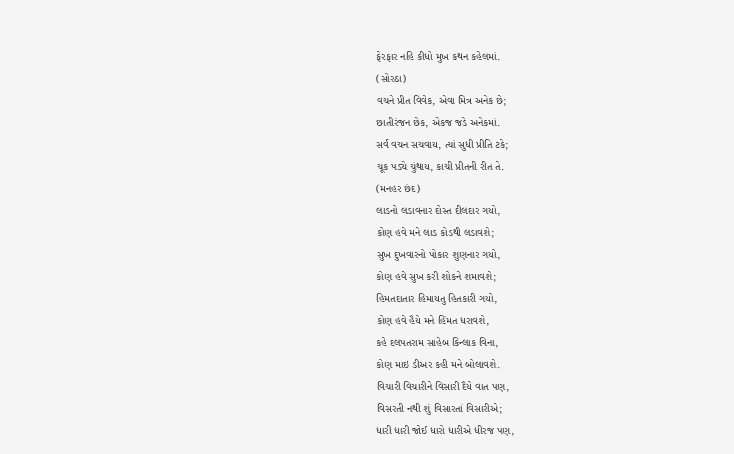ફેરફાર નહિ કીધો મુખ કથન કહેલમાં.
(સોરઠા)
વચને પ્રીત વિવેક, એવા મિત્ર અનેક છે;
છાતીરંજન છેક, એકજ જડે અનેકમાં.
સર્વ વચન સચવાય, ત્યાં સુધી પ્રીતિ ટકે;
ચૂક પડ્યે ચુંથાય, કાચી પ્રીતની રીત તે.
(મનહર છંદ)
લાડનો લડાવનાર દોસ્ત દીલદાર ગયો,
કોણ હવે મને લાડ કોડથી લડાવશે;
સુખ દુખવારનો પોકાર શુણનાર ગયો,
કોણ હવે સુખ કરી શોકને શમાવશે;
હિમતદાતાર હિમાયતુ હિતકારી ગયો,
કોણ હવે હૈયે મને હિંમત ધરાવશે,
કહે દલપતરામ સાહેબ કિન્લાક વિના,
કોણ માઇ ડીઅર કહી મને બોલાવશે.
વિચારી વિચારીને વિસારી દૈયે વાત પણ,
વિસરતી નથી શું વિસારતાં વિસારીએ;
ધારી ધારી જોઈ ધારો ધારીએ ધીરજ પણ,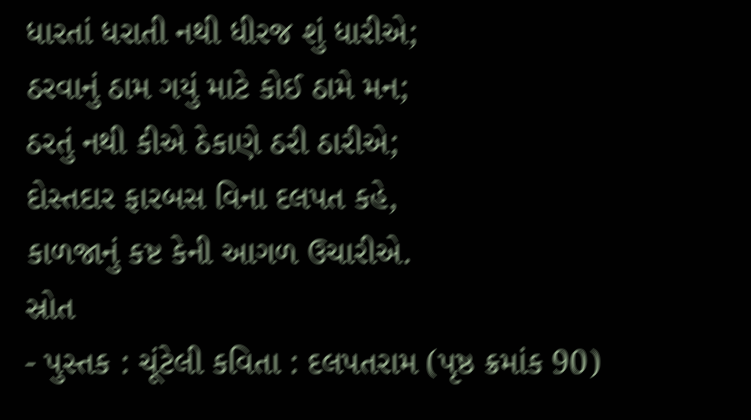ધારતાં ધરાતી નથી ધીરજ શું ધારીએ;
ઠરવાનું ઠામ ગયું માટે કોઈ ઠામે મન;
ઠરતું નથી કીએ ઠેકાણે ઠરી ઠારીએ;
દોસ્તદાર ફારબસ વિના દલપત કહે,
કાળજાનું કષ્ટ કેની આગળ ઉચારીએ.
સ્રોત
- પુસ્તક : ચૂંટેલી કવિતા : દલપતરામ (પૃષ્ઠ ક્રમાંક 90)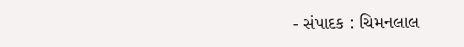- સંપાદક : ચિમનલાલ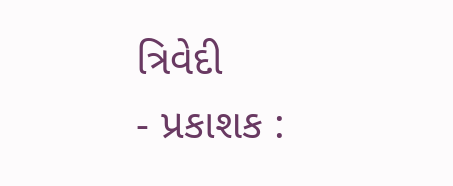ત્રિવેદી
- પ્રકાશક :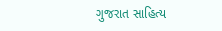ગુજરાત સાહિત્ય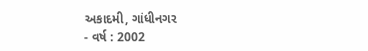અકાદમી, ગાંધીનગર
- વર્ષ : 2002